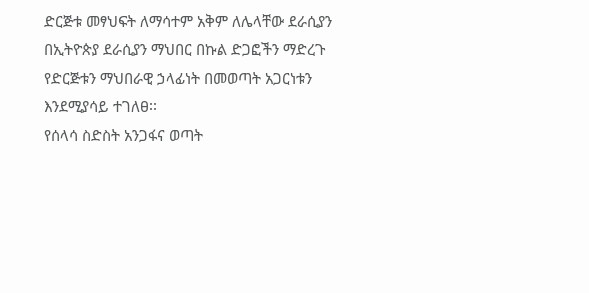ድርጅቱ መፃህፍት ለማሳተም አቅም ለሌላቸው ደራሲያን በኢትዮጵያ ደራሲያን ማህበር በኩል ድጋፎችን ማድረጉ የድርጅቱን ማህበራዊ ኃላፊነት በመወጣት አጋርነቱን እንደሚያሳይ ተገለፀ፡፡
የሰላሳ ስድስት አንጋፋና ወጣት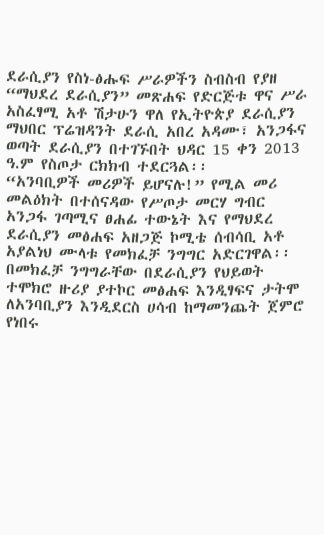ደራሲያን የስነ-ፅሑፍ ሥራዎችን ስብስብ የያዘ “ማህደረ ደራሲያን” መጽሐፍ የድርጅቱ ዋና ሥራ አስፈፃሚ አቶ ሽታሁን ዋለ የኢትዮጵያ ደራሲያን ማህበር ፕሬዝዳንት ደራሲ አበረ አዳሙ፣ አንጋፋና ወጣት ደራሲያን በተገኙበት ህዳር 15 ቀን 2013 ዓ.ም የስጦታ ርክክብ ተደርጓል፡፡
“አንባቢዎች መሪዎች ይሆናሉ!” የሚል መሪ መልዕክት በተሰናዳው የሥጦታ መርሃ ግብር አንጋፋ ገጣሚና ፀሐፊ ተውኔት እና የማህደረ ደራሲያን መፅሐፍ አዘጋጅ ኮሚቴ ሰብሳቢ አቶ አያልነህ ሙላቱ የመክፈቻ ንግግር አድርገዋል፡፡ በመክፈቻ ንግግራቸው በደራሲያን የህይወት ተሞክሮ ዙሪያ ያተኮር መፅሐፍ እንዲፃፍና ታትሞ ለአንባቢያን እንዲደርስ ሀሳብ ከማመንጨት ጀምሮ የነበሩ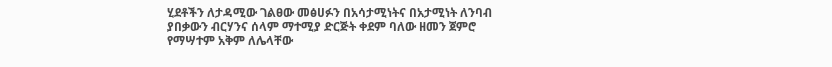ሂደቶችን ለታዳሚው ገልፀው መፅሀፉን በአሳታሚነትና በአታሚነት ለንባብ ያበቃውን ብርሃንና ሰላም ማተሚያ ድርጅት ቀደም ባለው ዘመን ጀምሮ የማሣተም አቅም ለሌላቸው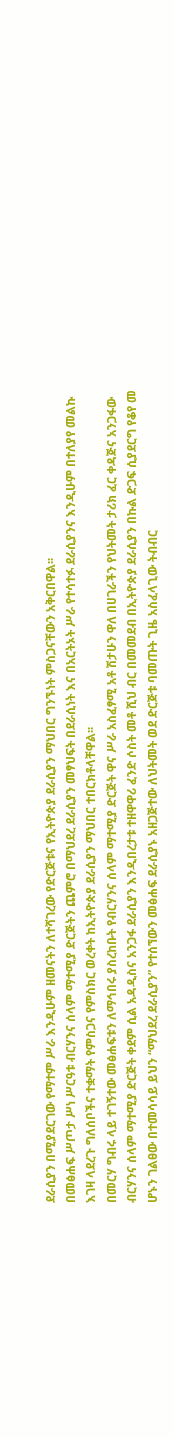ደራሲያን በሚያደርገው የማተም ሥራ እንዲሁም ዘመናትን ለተሻገረው የድርጅቱና የኢትዮጵያ ደራሲያን ማህበር ግንኙነት ምስጋናቸውን አቅርበዋል፡፡
በመፅሐፍ ሥጦታ ሥነ ሥርዓቱ ብርሃንና ሰላም ማተሚያ ድርጅትን ጨምሮ በማህደረ ደራሲያን መፃህፍት በደራሲነት እና በአርትኦት ሥራ የተሳተፉ ደራሲያንና እንዲሁም በተለያየ መልኩ እገዛ ላደረጉ ግለሰቦችና ተቋማት የምስጋና የምስክር ወረቀት ከኢትዮጵያ ደራሲያን ማህበር ተበርክቶላቸዋል፡፡
በመርሃ ግብሩ ላይ ተገኝተው መፅሐፍቱን ለማኅበሩ ያስረከቡት የብርሃንና ሰላም ማተሚያ ድርጅት ዋና ሥራ አስፈፃሚ አቶ ሽታሁን ዋለ በሀገራችን የህትመት ታሪክ ፈር ቀዳጅና አንጋፋው ብርሃንና ሰላም ማተሚያ ድርጅት ቀደም ሲል አዳዲስና አንጋፋ ደራሲያን እንዲበረታቱ ተዘዋዋሪ ፈንድ ሶስት መቶ ሺህ ብር በመመደብ በኢትዮጵያ ደራሲያን በኩል ድጋፍ ሲያደርግ የቆየ መ
ሆኑን ገልፀው በተመሳሳይ ይህን “ማህደረ ደራሲያን” የተሰኘውን መፅሐፍ ደራሲያኑ አዘጋጅተው ለህትመት ወደ ድርጅቱ ባመጡት ጊዜ አስፈላጊው ትብብር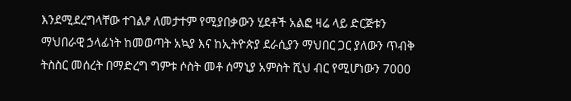እንደሚደረግላቸው ተገልፆ ለመታተም የሚያበቃውን ሂደቶች አልፎ ዛሬ ላይ ድርጅቱን ማህበራዊ ኃላፊነት ከመወጣት አኳያ እና ከኢትዮጵያ ደራሲያን ማህበር ጋር ያለውን ጥብቅ ትስስር መሰረት በማድረግ ግምቱ ሶስት መቶ ሰማኒያ አምስት ሺህ ብር የሚሆነውን 7000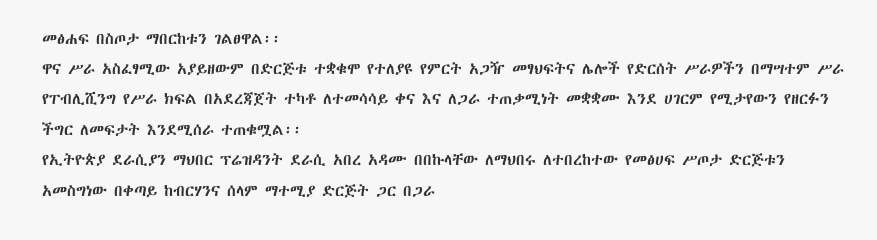መፅሐፍ በስጦታ ማበርከቱን ገልፀዋል፡፡
ዋና ሥራ አስፈፃሚው አያይዘውም በድርጅቱ ተቋቁሞ የተለያዩ የምርት አጋዥ መፃህፍትና ሌሎች የድርሰት ሥራዎችን በማሣተም ሥራ የፐብሊሺንግ የሥራ ክፍል በአደረጃጀት ተካቶ ለተመሳሳይ ቀና እና ለጋራ ተጠቃሚነት መቋቋሙ እንደ ሀገርም የሚታየውን የዘርፉን ችግር ለመፍታት እንደሚሰራ ተጠቁሟል፡፡
የኢትዮጵያ ደራሲያን ማህበር ፕሬዝዳንት ደራሲ አበረ አዳሙ በበኩላቸው ለማህበሩ ለተበረከተው የመፅሀፍ ሥጦታ ድርጅቱን አመስግነው በቀጣይ ከብርሃንና ሰላም ማተሚያ ድርጅት ጋር በጋራ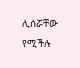ሊሰሯቸው የሚችሉ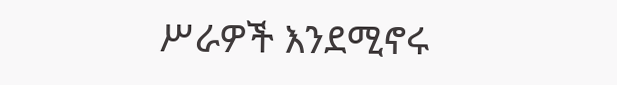ሥራዎች እንደሚኖሩ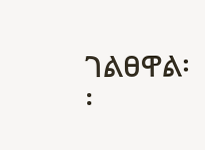ገልፀዋል፡፡